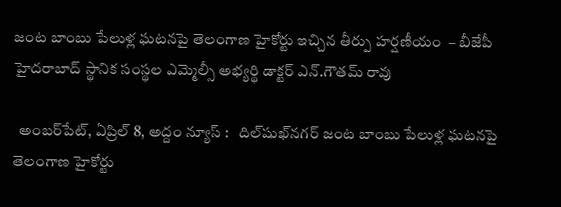జంట బాంబు పేలుళ్ల ఘటనపై తెలంగాణ హైకోర్టు ఇచ్చిన తీర్పు హర్షణీయం  – బీజేపీ హైదరాబాద్ స్థానిక సంస్థల ఎమ్మెల్సీ అభ్యర్థి డాక్టర్ ఎన్.గౌతమ్ రావు

  అంబ‌ర్‌పేట్‌, ఏప్రిల్ 8, అద్దం న్యూస్ :   దిల్‌షుఖ్‌న‌గ‌ర్ జంట బాంబు పేలుళ్ల ఘటనపై తెలంగాణ హైకోర్టు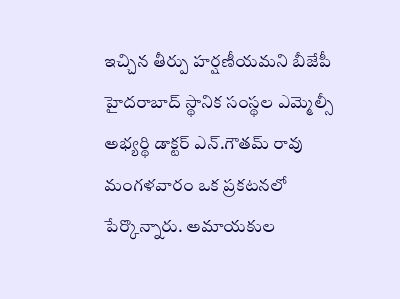ఇచ్చిన తీర్పు హర్షణీయమ‌ని బీజేపీ హైదరాబాద్ స్థానిక సంస్థల ఎమ్మెల్సీ అభ్యర్థి డాక్టర్ ఎన్.గౌతమ్ రావు మంగ‌ళ‌వారం ఒక ప్ర‌క‌ట‌న‌లో పేర్కొన్నారు. అమాయకుల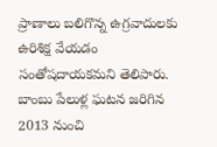ప్రాణాలు బలిగొన్న ఉగ్రవాదులకు ఉరిశిక్ష వేయడం సంతోషదాయకమని తెలిపారు. బాంబు పేలుళ్ల ఘటన జరిగిన 2013 నుంచి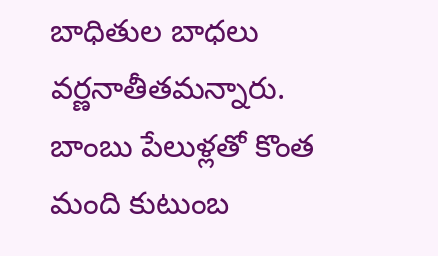బాధితుల బాధలు వర్ణనాతీతమన్నారు. బాంబు పేలుళ్లతో కొంత మంది కుటుంబ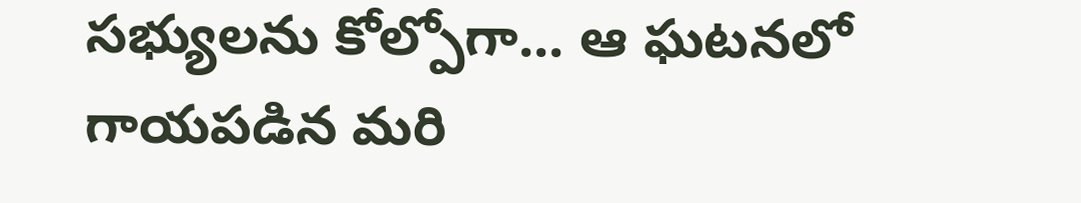సభ్యులను కోల్పోగా... ఆ ఘటనలో గాయపడిన మరి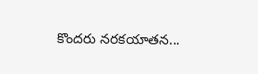కొందరు నరకయాతన...